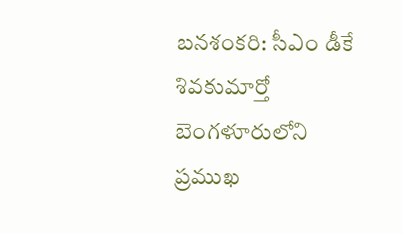బనశంకరి: సీఎం డీకే శివకుమార్తో బెంగళూరులోని ప్రముఖ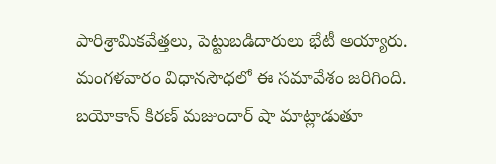పారిశ్రామికవేత్తలు, పెట్టుబడిదారులు భేటీ అయ్యారు. మంగళవారం విధానసౌధలో ఈ సమావేశం జరిగింది. బయోకాన్ కిరణ్ మజుందార్ షా మాట్లాడుతూ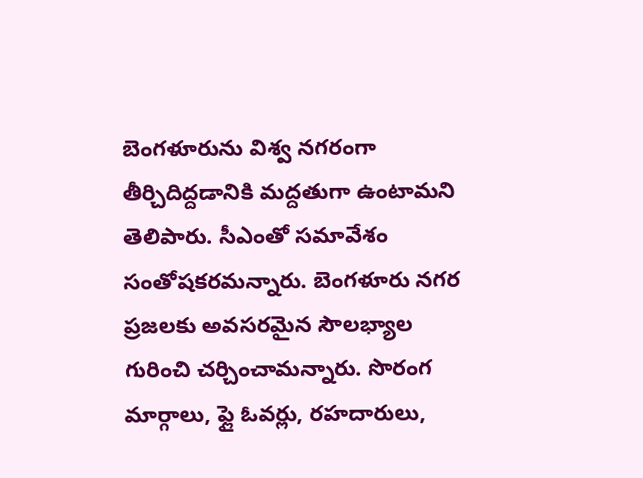బెంగళూరును విశ్వ నగరంగా తీర్చిదిద్దడానికి మద్దతుగా ఉంటామని తెలిపారు. సీఎంతో సమావేశం సంతోషకరమన్నారు. బెంగళూరు నగర ప్రజలకు అవసరమైన సౌలభ్యాల గురించి చర్చించామన్నారు. సొరంగ మార్గాలు, ఫ్లై ఓవర్లు, రహదారులు,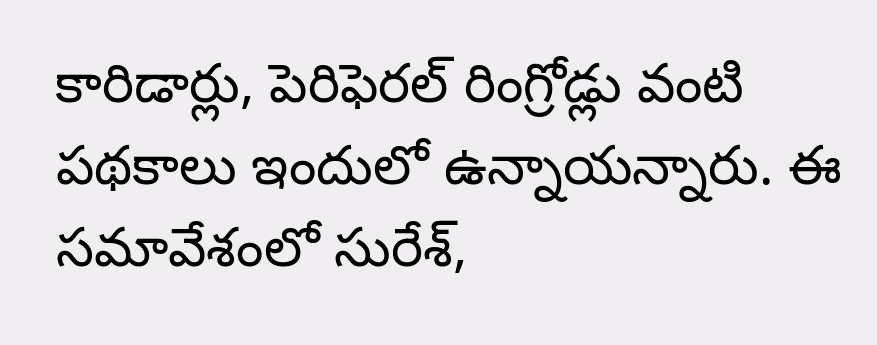కారిడార్లు, పెరిఫెరల్ రింగ్రోడ్లు వంటి పథకాలు ఇందులో ఉన్నాయన్నారు. ఈ సమావేశంలో సురేశ్,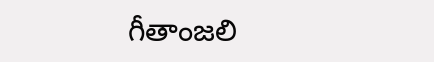గీతాంజలి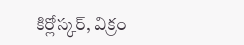కిర్లోస్కర్, విక్రం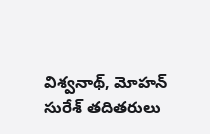విశ్వనాథ్, మోహన్ సురేశ్ తదితరులు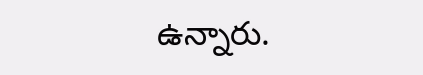ఉన్నారు.